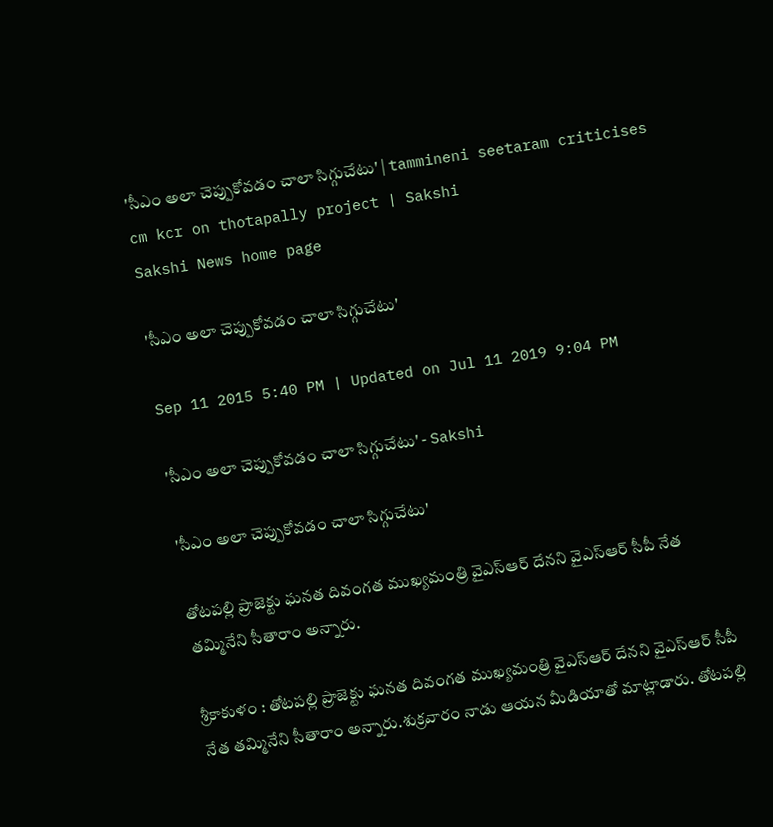'సీఎం అలా చెప్పుకోవడం చాలా సిగ్గుచేటు' | tammineni seetaram criticises cm kcr on thotapally project | Sakshi
Sakshi News home page

'సీఎం అలా చెప్పుకోవడం చాలా సిగ్గుచేటు'

Sep 11 2015 5:40 PM | Updated on Jul 11 2019 9:04 PM

'సీఎం అలా చెప్పుకోవడం చాలా సిగ్గుచేటు' - Sakshi

'సీఎం అలా చెప్పుకోవడం చాలా సిగ్గుచేటు'

తోటపల్లి ప్రాజెక్టు ఘనత దివంగత ముఖ్యమంత్రి వైఎస్ఆర్ దేనని వైఎస్ఆర్ సీపీ నేత తమ్మినేని సీతారాం అన్నారు.

శ్రీకాకుళం : తోటపల్లి ప్రాజెక్టు ఘనత దివంగత ముఖ్యమంత్రి వైఎస్ఆర్ దేనని వైఎస్ఆర్ సీపీ నేత తమ్మినేని సీతారాం అన్నారు.శుక్రవారం నాడు ఆయన మీడియాతో మాట్లాడారు. తోటపల్లి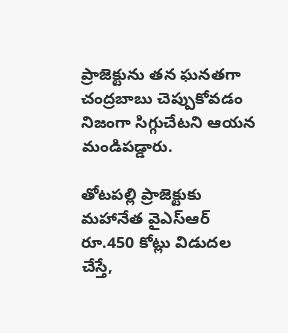ప్రాజెక్టును తన ఘనతగా చంద్రబాబు చెప్పుకోవడం నిజంగా సిగ్గుచేటని ఆయన మండిపడ్డారు.

తోటపల్లి ప్రాజెక్టుకు మహానేత వైఎస్ఆర్ రూ.450 కోట్లు విడుదల చేస్తే,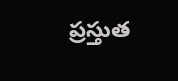ప్రస్తుత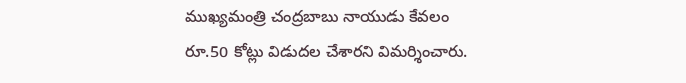ముఖ్యమంత్రి చంద్రబాబు నాయుడు కేవలం రూ.50 కోట్లు విడుదల చేశారని విమర్శించారు.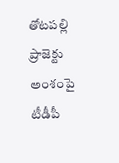తోటపల్లి ప్రాజెక్టు అంశంపై టీడీపీ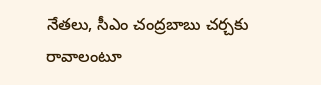నేతలు, సీఎం చంద్రబాబు చర్చకు రావాలంటూ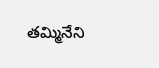తమ్మినేని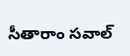సీతారాం సవాల్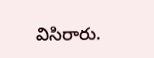విసిరారు.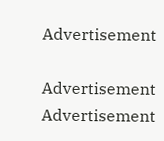Advertisement

Advertisement
Advertisement